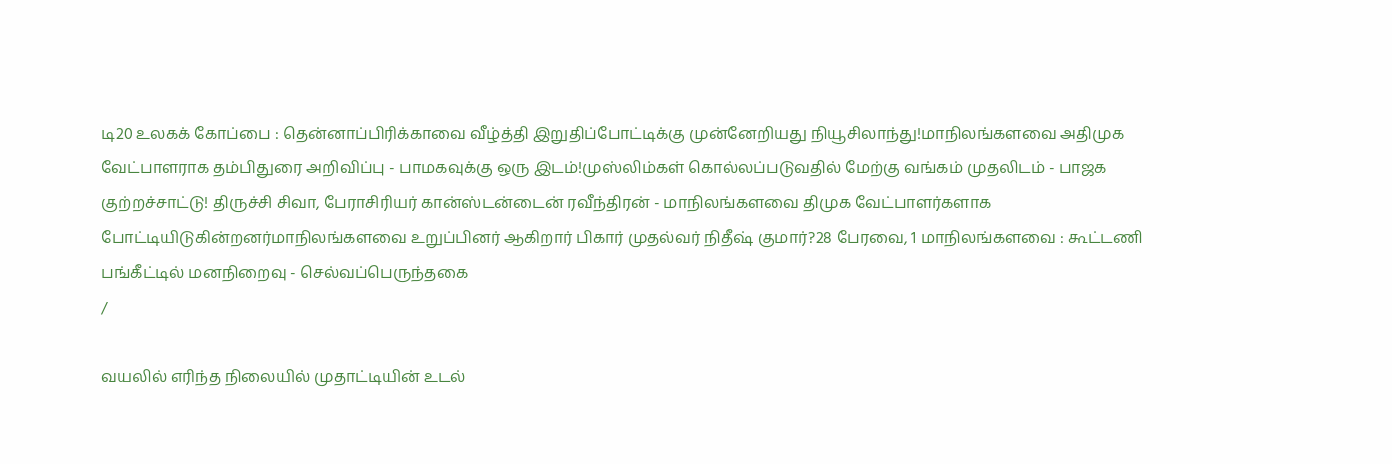டி20 உலகக் கோப்பை : தென்னாப்பிரிக்காவை வீழ்த்தி இறுதிப்போட்டிக்கு முன்னேறியது நியூசிலாந்து!மாநிலங்களவை அதிமுக வேட்பாளராக தம்பிதுரை அறிவிப்பு - பாமகவுக்கு ஒரு இடம்!முஸ்லிம்கள் கொல்லப்படுவதில் மேற்கு வங்கம் முதலிடம் - பாஜக குற்றச்சாட்டு! திருச்சி சிவா, பேராசிரியர் கான்ஸ்டன்டைன் ரவீந்திரன் - மாநிலங்களவை திமுக வேட்பாளர்களாக போட்டியிடுகின்றனர்மாநிலங்களவை உறுப்பினர் ஆகிறார் பிகார் முதல்வர் நிதீஷ் குமார்?28 பேரவை, 1 மாநிலங்களவை : கூட்டணி பங்கீட்டில் மனநிறைவு - செல்வப்பெருந்தகை
/

வயலில் எரிந்த நிலையில் முதாட்டியின் உடல்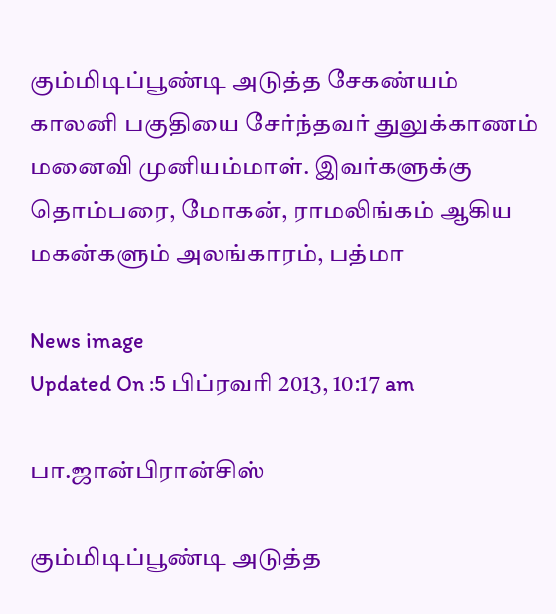கும்மிடிப்பூண்டி அடுத்த சேகண்யம் காலனி பகுதியை சேர்ந்தவர் துலுக்காணம் மனைவி முனியம்மாள். இவர்களுக்கு தொம்பரை, மோகன், ராமலிங்கம் ஆகிய மகன்களும் அலங்காரம், பத்மா

News image
Updated On :5 பிப்ரவரி 2013, 10:17 am

பா.ஜான்பிரான்சிஸ்

கும்மிடிப்பூண்டி அடுத்த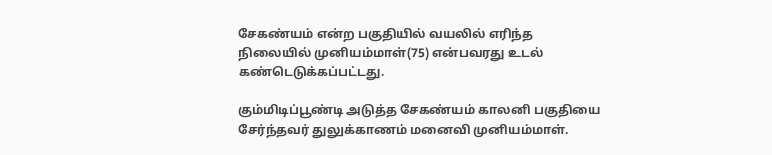சேகண்யம் என்ற பகுதியில் வயலில் எரிந்த நிலையில் முனியம்மாள்(75) என்பவரது உடல் கண்டெடுக்கப்பட்டது.

கும்மிடிப்பூண்டி அடுத்த சேகண்யம் காலனி பகுதியை சேர்ந்தவர் துலுக்காணம் மனைவி முனியம்மாள்.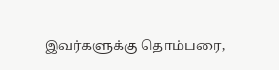இவர்களுக்கு தொம்பரை,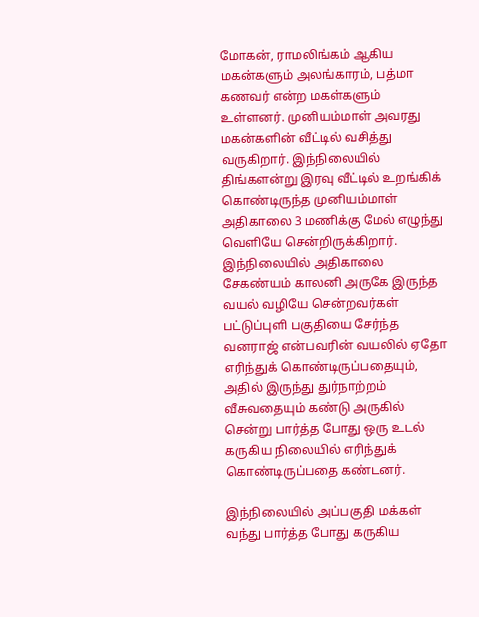மோகன், ராமலிங்கம் ஆகிய மகன்களும் அலங்காரம், பத்மா கணவர் என்ற மகள்களும் உள்ளனர். முனியம்மாள் அவரது மகன்களின் வீட்டில் வசித்து வருகிறார். இந்நிலையில் திங்களன்று இரவு வீட்டில் உறங்கிக் கொண்டிருந்த முனியம்மாள் அதிகாலை 3 மணிக்கு மேல் எழுந்து வெளியே சென்றிருக்கிறார். இந்நிலையில் அதிகாலை சேகண்யம் காலனி அருகே இருந்த வயல் வழியே சென்றவர்கள் பட்டுப்புளி பகுதியை சேர்ந்த வனராஜ் என்பவரின் வயலில் ஏதோ எரிந்துக் கொண்டிருப்பதையும், அதில் இருந்து துர்நாற்றம் வீசுவதையும் கண்டு அருகில் சென்று பார்த்த போது ஒரு உடல் கருகிய நிலையில் எரிந்துக் கொண்டிருப்பதை கண்டனர்.

இந்நிலையில் அப்பகுதி மக்கள் வந்து பார்த்த போது கருகிய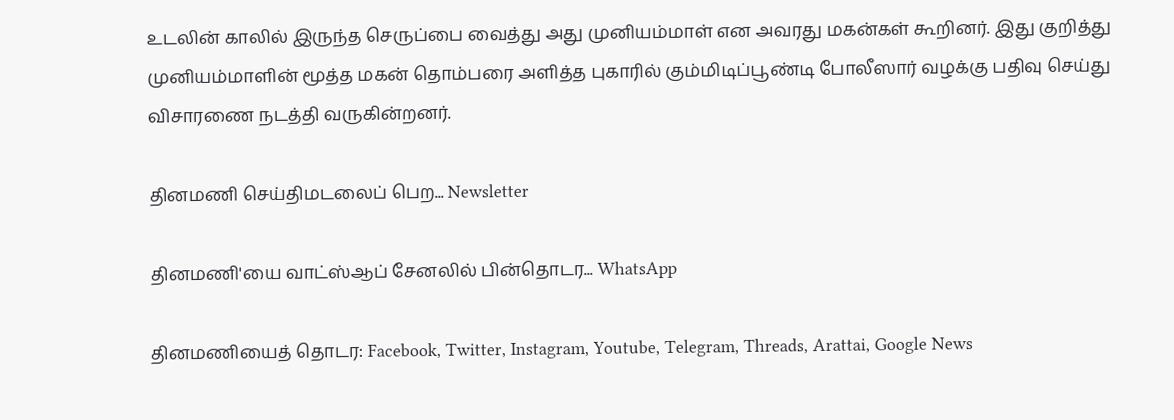உடலின் காலில் இருந்த செருப்பை வைத்து அது முனியம்மாள் என அவரது மகன்கள் கூறினர். இது குறித்து முனியம்மாளின் மூத்த மகன் தொம்பரை அளித்த புகாரில் கும்மிடிப்பூண்டி போலீஸார் வழக்கு பதிவு செய்து விசாரணை நடத்தி வருகின்றனர்.

தினமணி செய்திமடலைப் பெற... Newsletter

தினமணி'யை வாட்ஸ்ஆப் சேனலில் பின்தொடர... WhatsApp

தினமணியைத் தொடர: Facebook, Twitter, Instagram, Youtube, Telegram, Threads, Arattai, Google News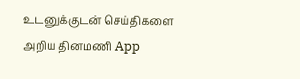உடனுக்குடன் செய்திகளை அறிய தினமணி App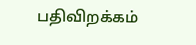பதிவிறக்கம்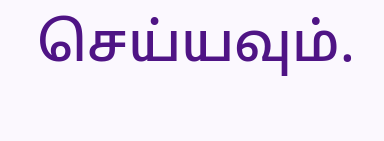செய்யவும்.